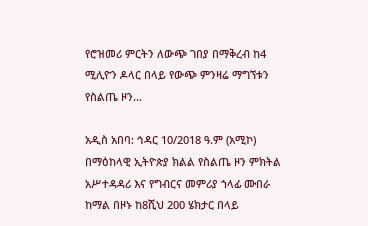የሮዝመሪ ምርትን ለውጭ ገበያ በማቅረብ ከ4 ሚሊዮን ዶላር በላይ የውጭ ምንዛሬ ማግኘቱን የስልጤ ዞን...

አዲስ አበባ: ኅዳር 10/2018 ዓ.ም (አሚኮ) በማዕከላዊ ኢትዮጵያ ክልል የስልጤ ዞን ምክትል አሥተዳዳሪ እና የግብርና መምሪያ ኀላፊ ሙበራ ከማል በዞኑ ከ8ሺህ 200 ሄክታር በላይ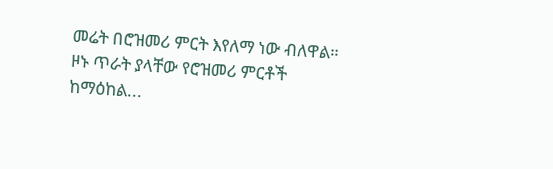መሬት በሮዝመሪ ምርት እየለማ ነው ብለዋል።   ዞኑ ጥራት ያላቸው የሮዝመሪ ምርቶች ከማዕከል...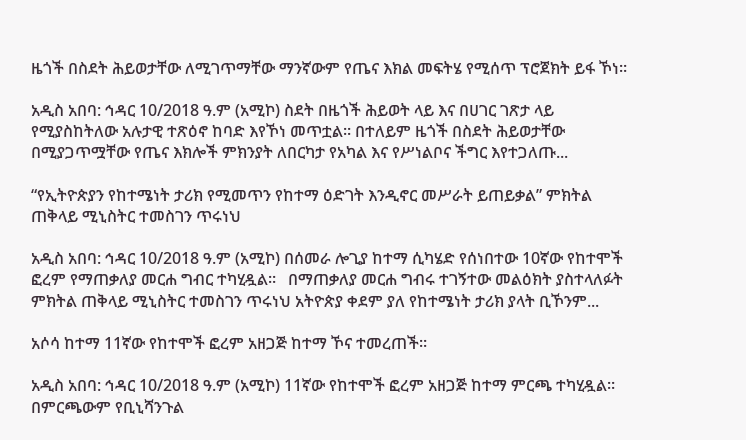ዜጎች በስደት ሕይወታቸው ለሚገጥማቸው ማንኛውም የጤና እክል መፍትሄ የሚሰጥ ፕሮጀክት ይፋ ኾነ።

አዲስ አበባ: ኅዳር 10/2018 ዓ.ም (አሚኮ) ስደት በዜጎች ሕይወት ላይ እና በሀገር ገጽታ ላይ የሚያስከትለው አሉታዊ ተጽዕኖ ከባድ እየኾነ መጥቷል። በተለይም ዜጎች በስደት ሕይወታቸው በሚያጋጥሟቸው የጤና እክሎች ምክንያት ለበርካታ የአካል እና የሥነልቦና ችግር እየተጋለጡ...

“የኢትዮጵያን የከተሜነት ታሪክ የሚመጥን የከተማ ዕድገት እንዲኖር መሥራት ይጠይቃል” ምክትል ጠቅላይ ሚኒስትር ተመስገን ጥሩነህ

አዲስ አበባ: ኅዳር 10/2018 ዓ.ም (አሚኮ) በሰመራ ሎጊያ ከተማ ሲካሄድ የሰነበተው 10ኛው የከተሞች ፎረም የማጠቃለያ መርሐ ግብር ተካሂዷል።   በማጠቃለያ መርሐ ግብሩ ተገኝተው መልዕክት ያስተላለፉት ምክትል ጠቅላይ ሚኒስትር ተመስገን ጥሩነህ አትዮጵያ ቀደም ያለ የከተሜነት ታሪክ ያላት ቢኾንም...

አሶሳ ከተማ 11ኛው የከተሞች ፎረም አዘጋጅ ከተማ ኾና ተመረጠች።

አዲስ አበባ: ኅዳር 10/2018 ዓ.ም (አሚኮ) 11ኛው የከተሞች ፎረም አዘጋጅ ከተማ ምርጫ ተካሂዷል።   በምርጫውም የቢኒሻንጉል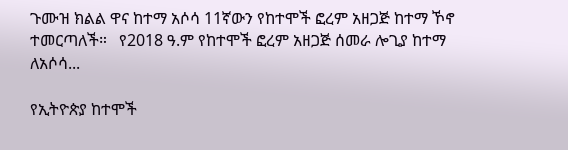ጉሙዝ ክልል ዋና ከተማ አሶሳ 11ኛውን የከተሞች ፎረም አዘጋጅ ከተማ ኾኖ ተመርጣለች።   የ2018 ዓ.ም የከተሞች ፎረም አዘጋጅ ሰመራ ሎጊያ ከተማ ለአሶሳ...

የኢትዮጵያ ከተሞች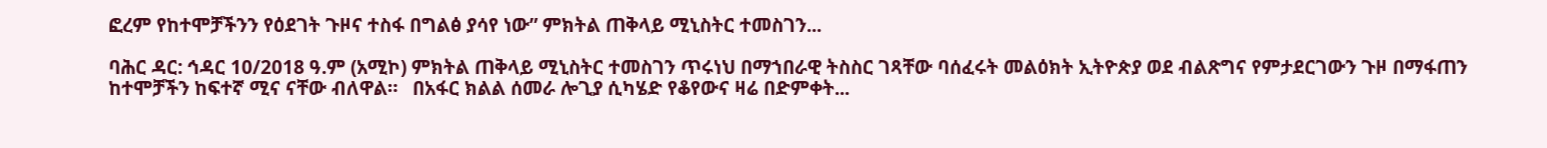ፎረም የከተሞቻችንን የዕደገት ጉዞና ተስፋ በግልፅ ያሳየ ነው” ምክትል ጠቅላይ ሚኒስትር ተመስገን...

ባሕር ዳር: ኅዳር 10/2018 ዓ.ም (አሚኮ) ምክትል ጠቅላይ ሚኒስትር ተመስገን ጥሩነህ በማኀበራዊ ትስስር ገጻቸው ባሰፈሩት መልዕክት ኢትዮጵያ ወደ ብልጽግና የምታደርገውን ጉዞ በማፋጠን ከተሞቻችን ከፍተኛ ሚና ናቸው ብለዋል።   በአፋር ክልል ሰመራ ሎጊያ ሲካሄድ የቆየውና ዛሬ በድምቀት...